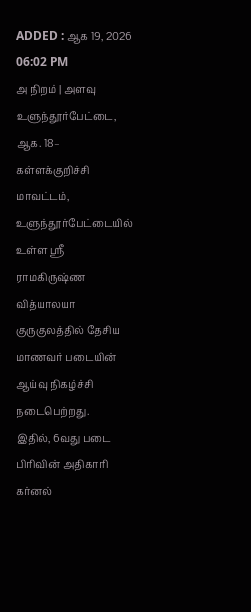ADDED : ஆக 19, 2026 06:02 PM
அ நிறம் | அளவு
உளுந்தூர்பேட்டை, ஆக. 18–
கள்ளக்குறிச்சி மாவட்டம், உளுந்தூர்பேட்டையில் உள்ள ஸ்ரீ ராமகிருஷ்ண வித்யாலயா குருகுலத்தில் தேசிய மாணவர் படையின் ஆய்வு நிகழ்ச்சி நடைபெற்றது.
இதில், 6வது படை பிரிவின் அதிகாரி கர்னல்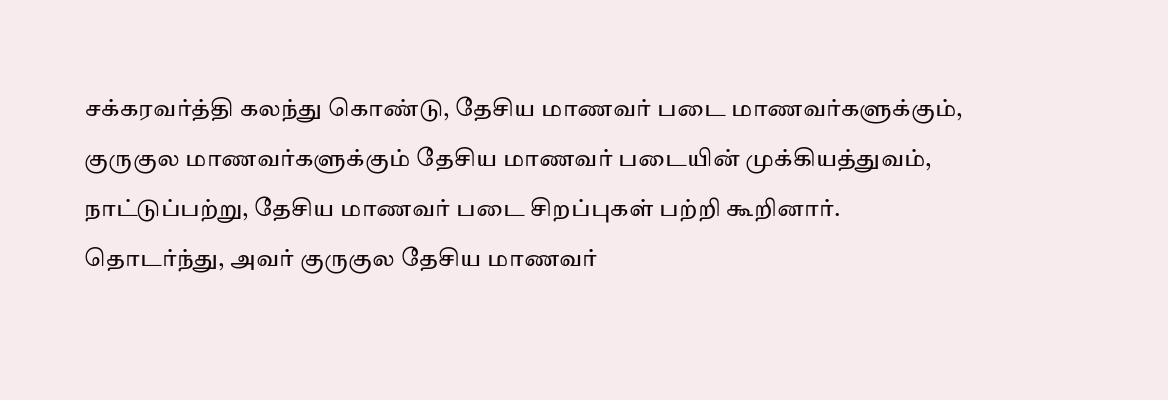சக்கரவர்த்தி கலந்து கொண்டு, தேசிய மாணவர் படை மாணவர்களுக்கும், குருகுல மாணவர்களுக்கும் தேசிய மாணவர் படையின் முக்கியத்துவம், நாட்டுப்பற்று, தேசிய மாணவர் படை சிறப்புகள் பற்றி கூறினார். தொடர்ந்து, அவர் குருகுல தேசிய மாணவர்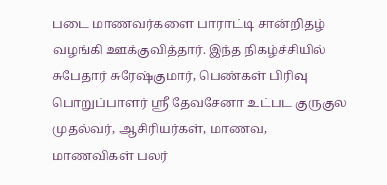படை மாணவர்களை பாராட்டி சான்றிதழ் வழங்கி ஊக்குவித்தார். இந்த நிகழ்ச்சியில் சுபேதார் சுரேஷ்குமார், பெண்கள் பிரிவு பொறுப்பாளர் ஸ்ரீ தேவசேனா உட்பட குருகுல முதல்வர், ஆசிரியர்கள், மாணவ, மாணவிகள் பலர்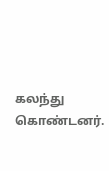கலந்து கொண்டனர்.